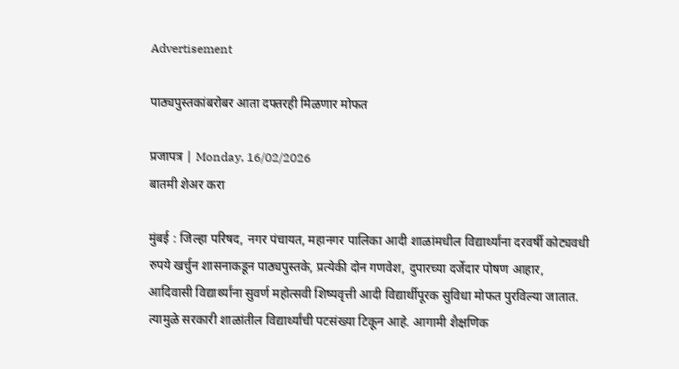Advertisement

पाठ्यपुस्तकांबरोबर आता दफ्तरही मिळणार मोफत

प्रजापत्र | Monday, 16/02/2026
बातमी शेअर करा

मुंबई : जिल्हा परिषद, नगर पंचायत, महानगर पालिका आदी शाळांमधील विद्यार्थ्यांना दरवर्षी कोट्यवधी रुपये खर्चुन शासनाकडून पाठ्यपुस्तके, प्रत्येकी दोन गणवेश, दुपारच्या दर्जेदार पोषण आहार, आदिवासी विद्यार्थ्यांना सुवर्ण महोत्सवी शिष्यवृत्ती आदी विद्यार्थीपूरक सुविधा मोफत पुरविल्या जातात. त्यामुळे सरकारी शाळांतील विद्यार्थ्यांची पटसंख्या टिकून आहे. आगामी शैक्षणिक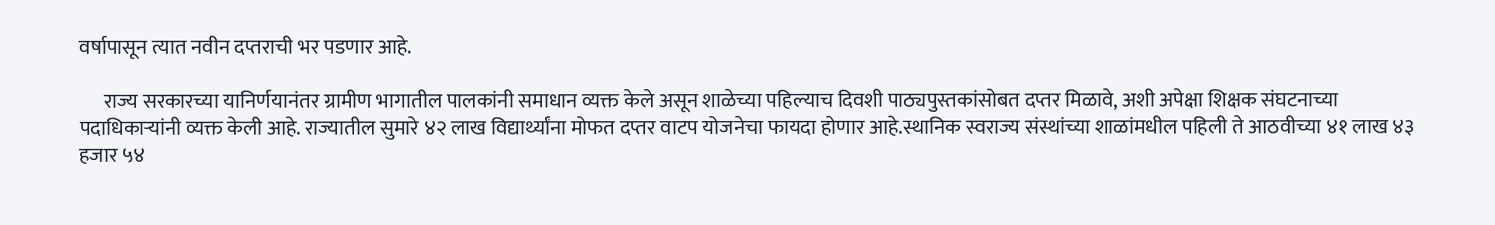वर्षापासून त्यात नवीन दप्तराची भर पडणार आहे.

      राज्य सरकारच्या यानिर्णयानंतर ग्रामीण भागातील पालकांनी समाधान व्यक्त केले असून शाळेच्या पहिल्याच दिवशी पाठ्यपुस्तकांसोबत दप्तर मिळावे, अशी अपेक्षा शिक्षक संघटनाच्या पदाधिकाऱ्यांनी व्यक्त केली आहे. राज्यातील सुमारे ४२ लाख विद्यार्थ्यांना मोफत दप्तर वाटप योजनेचा फायदा होणार आहे.स्थानिक स्वराज्य संस्थांच्या शाळांमधील पहिली ते आठवीच्या ४१ लाख ४३ हजार ५४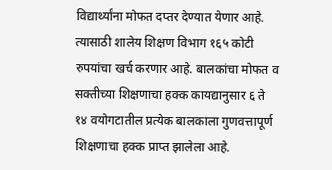विद्यार्थ्यांना मोफत दप्तर देण्यात येणार आहे. त्यासाठी शालेय शिक्षण विभाग १६५ कोटी रुपयांचा खर्च करणार आहे. बालकांचा मोफत व सक्तीच्या शिक्षणाचा हक्क कायद्यानुसार ६ ते १४ वयोगटातील प्रत्येक बालकाला गुणवत्तापूर्ण शिक्षणाचा हक्क प्राप्त झालेला आहे.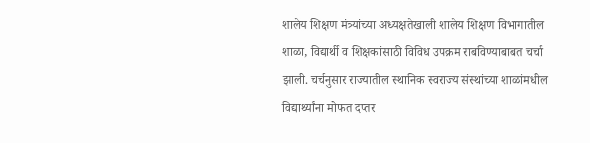शालेय शिक्षण मंत्र्यांच्या अध्यक्षतेखाली शालेय शिक्षण विभागातील शाळा, विद्यार्थी व शिक्षकांसाठी विविध उपक्रम राबविण्याबाबत चर्चा झाली. चर्चनुसार राज्यातील स्थानिक स्वराज्य संस्थांच्या शाळांमधील विद्यार्थ्यांना मोफत दप्तर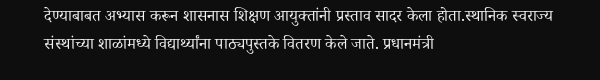देण्याबाबत अभ्यास करून शासनास शिक्षण आयुक्तांनी प्रस्ताव सादर केला होता.स्थानिक स्वराज्य संस्थांच्या शाळांमध्ये विद्यार्थ्यांना पाठ्यपुस्तके वितरण केले जाते. प्रधानमंत्री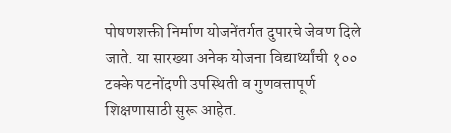पोषणशक्ती निर्माण योजनेंतर्गत दुपारचे जेवण दिले जाते. या सारख्या अनेक योजना विद्यार्थ्यांची १०० टक्के पटनोंदणी उपस्थिती व गुणवत्तापूर्ण शिक्षणासाठी सुरू आहेत.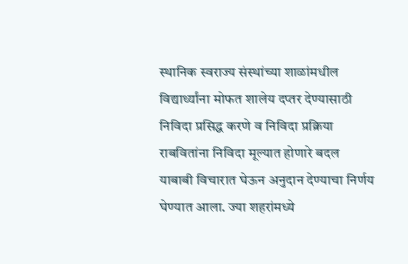स्थानिक स्वराज्य संस्थांच्या शाळांमधील विद्यार्थ्यांना मोफत शालेय दप्तर देण्यासाठी निविदा प्रसिद्ध करणे व निविदा प्रक्रिया राबवितांना निविदा मूल्यात होणारे बदल याबाबी विचारात घेऊन अनुदान देण्याचा निर्णय घेण्यात आला. ज्या शहरांमध्ये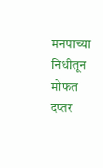मनपाच्या निधीतून मोफत दप्तर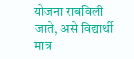योजना राबविली जाते, असे विद्यार्थी मात्र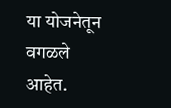या योजनेतून वगळले आहेत.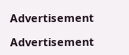Advertisement

Advertisement